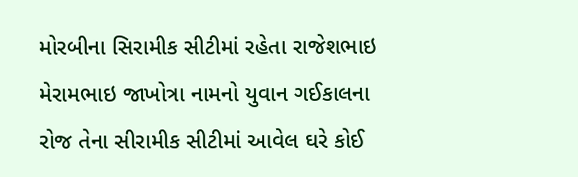મોરબીના સિરામીક સીટીમાં રહેતા રાજેશભાઇ મેરામભાઇ જાખોત્રા નામનો યુવાન ગઈકાલના રોજ તેના સીરામીક સીટીમાં આવેલ ઘરે કોઈ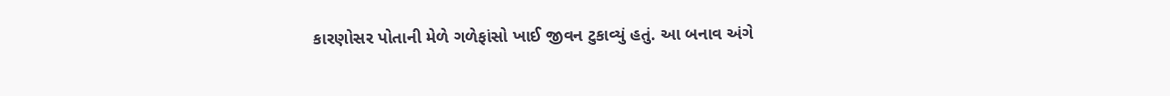કારણોસર પોતાની મેળે ગળેફાંસો ખાઈ જીવન ટુકાવ્યું હતું. આ બનાવ અંગે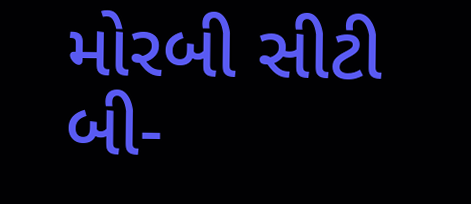મોરબી સીટી બી-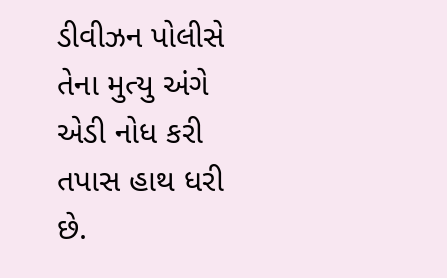ડીવીઝન પોલીસે તેના મુત્યુ અંગે એડી નોધ કરી તપાસ હાથ ધરી છે.